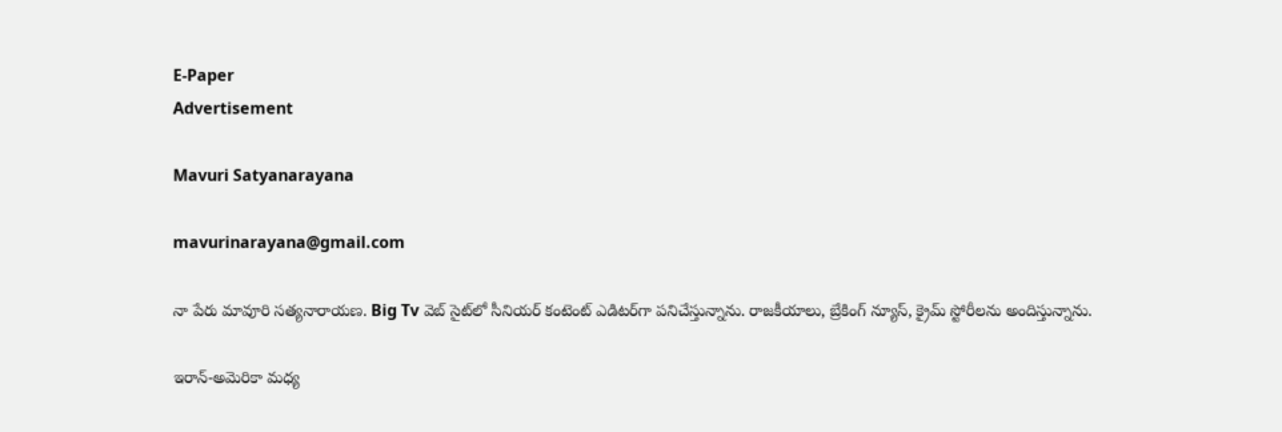E-Paper
Advertisement

Mavuri Satyanarayana

mavurinarayana@gmail.com

నా పేరు మావూరి సత్యనారాయణ. Big Tv వెబ్ సైట్‌లో సీనియర్ కంటెంట్ ఎడిటర్‌గా పనిచేస్తున్నాను. రాజకీయాలు, బ్రేకింగ్ న్యూస్, క్రైమ్ స్టోరీలను అందిస్తున్నాను.

ఇరాన్-అమెరికా మధ్య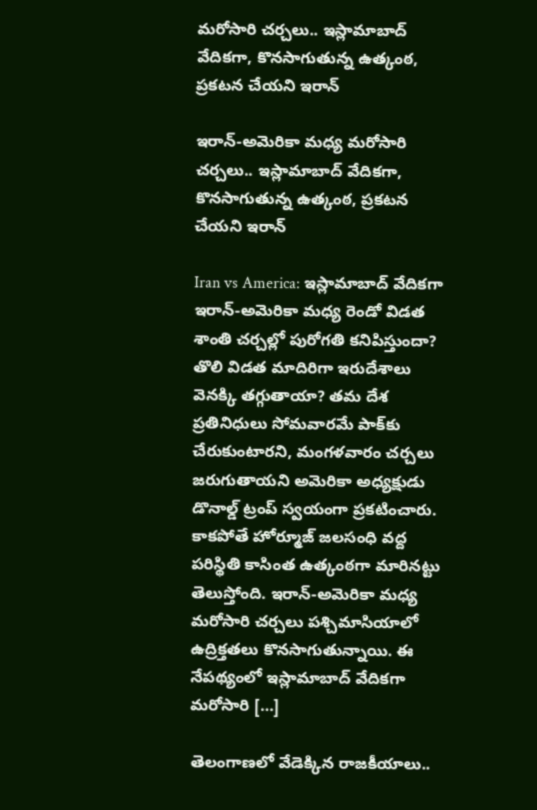మరోసారి చర్చలు.. ఇస్లామాబాద్ వేదికగా, కొనసాగుతున్న ఉత్కంఠ, ప్రకటన చేయని ఇరాన్

ఇరాన్-అమెరికా మధ్య మరోసారి చర్చలు.. ఇస్లామాబాద్ వేదికగా, కొనసాగుతున్న ఉత్కంఠ, ప్రకటన చేయని ఇరాన్

Iran vs America: ఇస్లామాబాద్ వేదికగా ఇరాన్-అమెరికా మధ్య రెండో విడత శాంతి చర్చల్లో పురోగతి కనిపిస్తుందా? తొలి విడత మాదిరిగా ఇరుదేశాలు వెనక్కి తగ్గుతాయా? తమ దేశ ప్రతినిధులు సోమవారమే పాక్‌కు చేరుకుంటారని, మంగళవారం చర్చలు జరుగుతాయని అమెరికా అధ్యక్షుడు డొనాల్డ్‌ ట్రంప్‌ స్వయంగా ప్రకటించారు. కాకపోతే హోర్మూజ్ జలసంధి వద్ద పరిస్థితి కాసింత ఉత్కంఠగా మారినట్టు తెలుస్తోంది. ఇరాన్-అమెరికా మధ్య మరోసారి చర్చలు పశ్చిమాసియాలో ఉద్రిక్తతలు కొనసాగుతున్నాయి. ఈ నేపథ్యంలో ఇస్లామాబాద్ వేదికగా మరోసారి […]

తెలంగాణలో వేడెక్కిన రాజకీయాలు..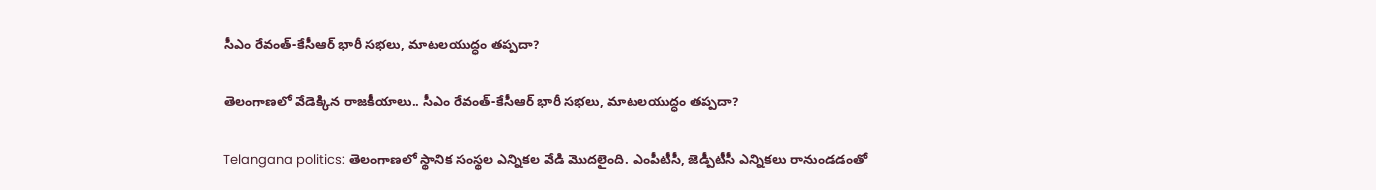సీఎం రేవంత్-కేసీఆర్ భారీ సభలు, మాటలయుద్ధం తప్పదా?

తెలంగాణలో వేడెక్కిన రాజకీయాలు.. సీఎం రేవంత్-కేసీఆర్ భారీ సభలు, మాటలయుద్ధం తప్పదా?

Telangana politics: తెలంగాణలో స్థానిక సంస్థల ఎన్నికల వేడి మొదలైంది. ఎంపీటీసీ, జెడ్పీటీసీ ఎన్నికలు రానుండడంతో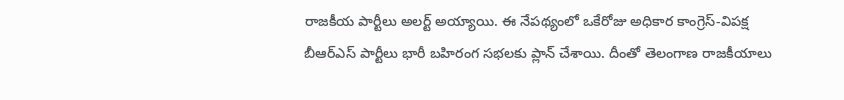రాజకీయ పార్టీలు అలర్ట్ అయ్యాయి. ఈ నేపథ్యంలో ఒకేరోజు అధికార కాంగ్రెస్-విపక్ష బీఆర్ఎస్ పార్టీలు భారీ బహిరంగ సభలకు ప్లాన్ చేశాయి. దీంతో తెలంగాణ రాజకీయాలు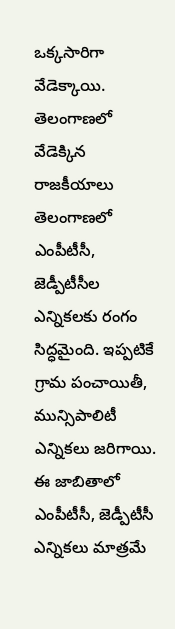ఒక్కసారిగా వేడెక్కాయి. తెలంగాణలో వేడెక్కిన రాజకీయాలు తెలంగాణలో ఎంపీటీసీ, జెడ్పీటీసీల ఎన్నికలకు రంగం సిద్ధమైంది. ఇప్పటికే గ్రామ పంచాయితీ, మున్సిపాలిటీ ఎన్నికలు జరిగాయి. ఈ జాబితాలో ఎంపీటీసీ, జెడ్పీటీసీ ఎన్నికలు మాత్రమే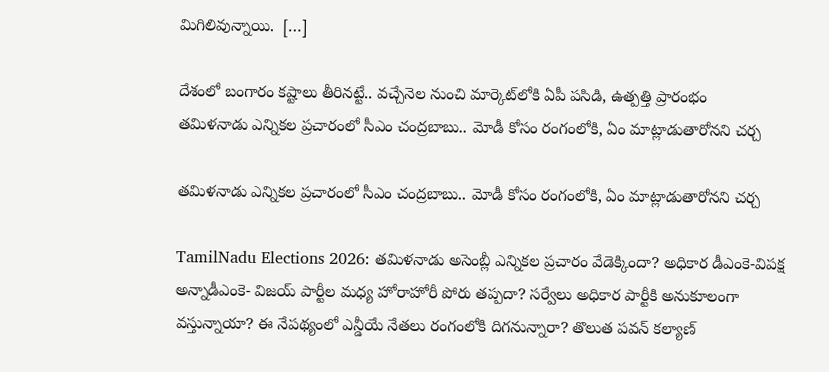మిగిలివున్నాయి.  […]

దేశంలో బంగారం కష్టాలు తీరినట్టే.. వచ్చేనెల నుంచి మార్కెట్‌లోకి ఏపీ పసిడి, ఉత్పత్తి ప్రారంభం
తమిళనాడు ఎన్నికల ప్రచారంలో సీఎం చంద్రబాబు.. మోడీ కోసం రంగంలోకి, ఏం మాట్లాడుతారోనని చర్చ

తమిళనాడు ఎన్నికల ప్రచారంలో సీఎం చంద్రబాబు.. మోడీ కోసం రంగంలోకి, ఏం మాట్లాడుతారోనని చర్చ

TamilNadu Elections 2026: తమిళనాడు అసెంబ్లీ ఎన్నికల ప్రచారం వేడెక్కిందా? అధికార డీఎంకె-విపక్ష అన్నాడీఎంకె- విజయ్ పార్టీల మధ్య హోరాహోరీ పోరు తప్పదా? సర్వేలు అధికార పార్టీకి అనుకూలంగా వస్తున్నాయా? ఈ నేపథ్యంలో ఎన్డీయే నేతలు రంగంలోకి దిగనున్నారా? తొలుత పవన్ కల్యాణ్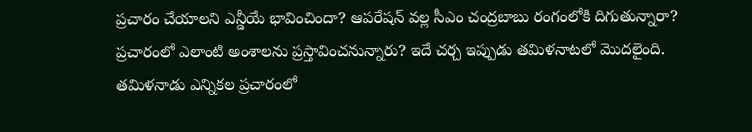ప్రచారం చేయాలని ఎన్డీయే భావించిందా? ఆపరేషన్ వల్ల సీఎం చంద్రబాబు రంగంలోకి దిగుతున్నారా? ప్రచారంలో ఎలాంటి అంశాలను ప్రస్తావించనున్నారు? ఇదే చర్చ ఇప్పుడు తమిళనాటలో మొదలైంది. తమిళనాడు ఎన్నికల ప్రచారంలో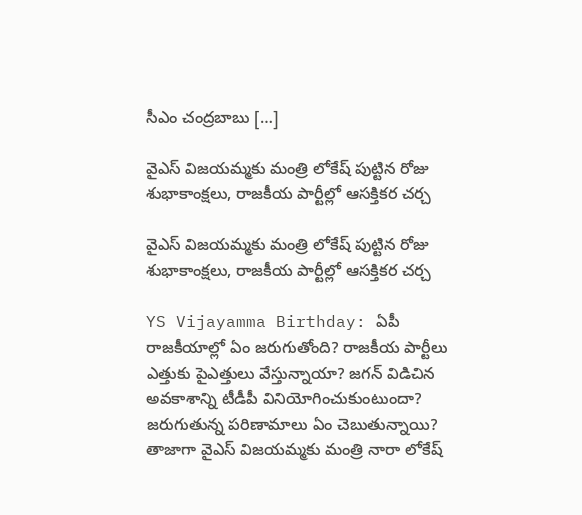సీఎం చంద్రబాబు […]

వైఎస్ విజయమ్మకు మంత్రి లోకేష్ పుట్టిన రోజు శుభాకాంక్షలు, రాజకీయ పార్టీల్లో ఆసక్తికర చర్చ

వైఎస్ విజయమ్మకు మంత్రి లోకేష్ పుట్టిన రోజు శుభాకాంక్షలు, రాజకీయ పార్టీల్లో ఆసక్తికర చర్చ

YS Vijayamma Birthday: ఏపీ రాజకీయాల్లో ఏం జరుగుతోంది? రాజకీయ పార్టీలు ఎత్తుకు పైఎత్తులు వేస్తున్నాయా? జగన్ విడిచిన అవకాశాన్ని టీడీపీ వినియోగించుకుంటుందా? జరుగుతున్న పరిణామాలు ఏం చెబుతున్నాయి? తాజాగా వైఎస్ విజయమ్మకు మంత్రి నారా లోకేష్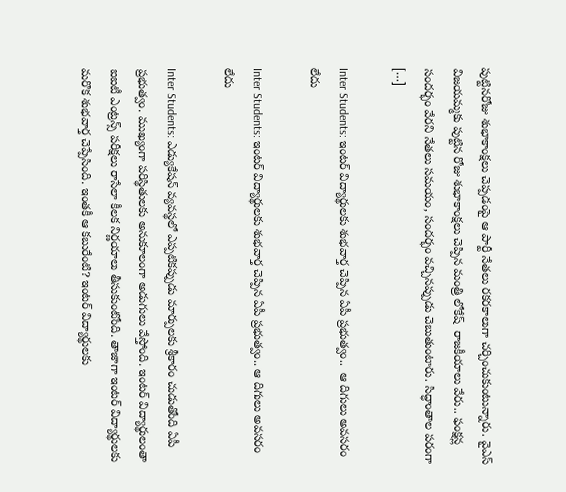పుట్టినరోజు శుభాకాంక్షలు చెప్పడంపై ఆ పార్టీ నేతలు రకరకాలుగా చర్చించుకుంటున్నారు. వైఎస్ విజయమ్మకు పుట్టిన రోజు శుభాకాంక్షలు చెప్పిన మంత్రి లోకేష్  రాజకీయాలు వేరు.. ఫంక్షన్ల సందర్భం వేరని నేతలు సమయం, సందర్భం వచ్చినప్పుడు చెబుతుంటారు. సిద్ధాంతాల పరంగా […]

Inter Students: ఇంటర్ విద్యార్థులకు శుభవార్త చెప్పిన ఏపీ ప్రభుత్వం..  ఆ దిగులు అవసరం లేదు

Inter Students: ఇంటర్ విద్యార్థులకు శుభవార్త చెప్పిన ఏపీ ప్రభుత్వం.. ఆ దిగులు అవసరం లేదు

Inter Students: ఎడ్యుకేషన్ వ్యవస్థలో ఎప్పటికప్పుడు మార్పులకు శ్రీకారం చుడుతోంది ఏపీ ప్రభుత్వం. ముఖ్యంగా పరిస్థితులకు అనుకూలంగా అడుగులు వేస్తోంది. ఇంటర్ విద్యార్థులంతా ఐఐటీ ఎంట్రన్స్ పరీక్షలు రాసేలా కీలక నిర్ణయాలు తీసుకుంటోంది. తాజాగా ఇంటర్ విద్యార్థులకు మరొక శుభవార్త చెప్పేసింది. ఇంతకీ ఆ కబురేంటి? ఇంటర్ విద్యార్థులకు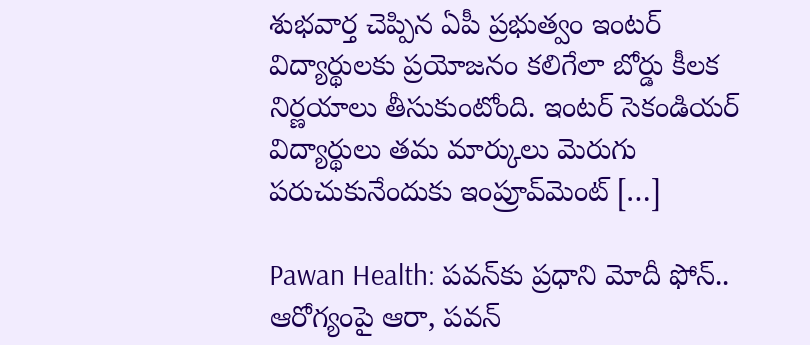శుభవార్త చెప్పిన ఏపీ ప్రభుత్వం ఇంటర్‌ విద్యార్థులకు ప్రయోజనం కలిగేలా బోర్డు కీలక నిర్ణయాలు తీసుకుంటోంది. ఇంటర్ సెకండియర్ విద్యార్థులు తమ మార్కులు మెరుగు పరుచుకునేందుకు ఇంప్రూవ్‌మెంట్‌ […]

Pawan Health: పవన్‌కు ప్రధాని మోదీ ఫోన్.. ఆరోగ్యంపై ఆరా, పవన్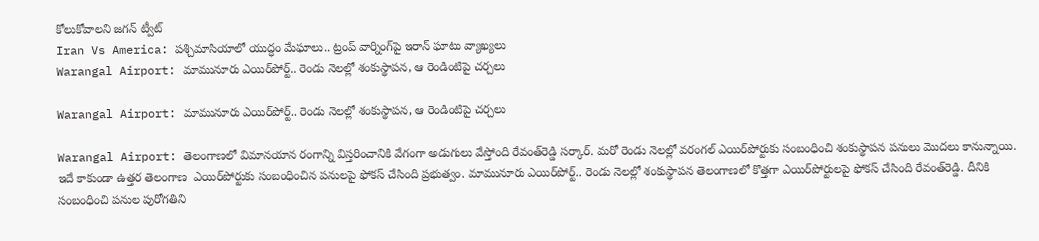కోలుకోవాలని జగన్ ట్వీట్
Iran Vs America: పశ్చిమాసియాలో యుద్ధం మేఘాలు.. ట్రంప్ వార్నింగ్‌పై ఇరాన్ ఘాటు వ్యాఖ్యలు
Warangal Airport: మామునూరు ఎయిర్‌పోర్ట్‌.. రెండు నెలల్లో శంకుస్థాపన, ఆ రెండింటిపై చర్చలు

Warangal Airport: మామునూరు ఎయిర్‌పోర్ట్‌.. రెండు నెలల్లో శంకుస్థాపన, ఆ రెండింటిపై చర్చలు

Warangal Airport: తెలంగాణలో విమానయాన రంగాన్ని విస్తరించానికి వేగంగా అడుగులు వేస్తోంది రేవంత్‌రెడ్డి సర్కార్. మరో రెండు నెలల్లో వరంగల్ ఎయిర్‌పోర్టుకు సంబంధించి శంకుస్థాపన పనులు మొదలు కానున్నాయి. ఇదే కాకుండా ఉత్తర తెలంగాణ  ఎయిర్‌పోర్టుకు సంబంధించిన పనులపై ఫోకస్ చేసింది ప్రభుత్వం. మామునూరు ఎయిర్‌పోర్ట్‌.. రెండు నెలల్లో శంకుస్థాపన తెలంగాణలో కొత్తగా ఎయిర్‌‌పోర్టులపై ఫోకస్ చేసింది రేవంత్‌రెడ్డి. దీనికి సంబంధించి పనుల పురోగతిని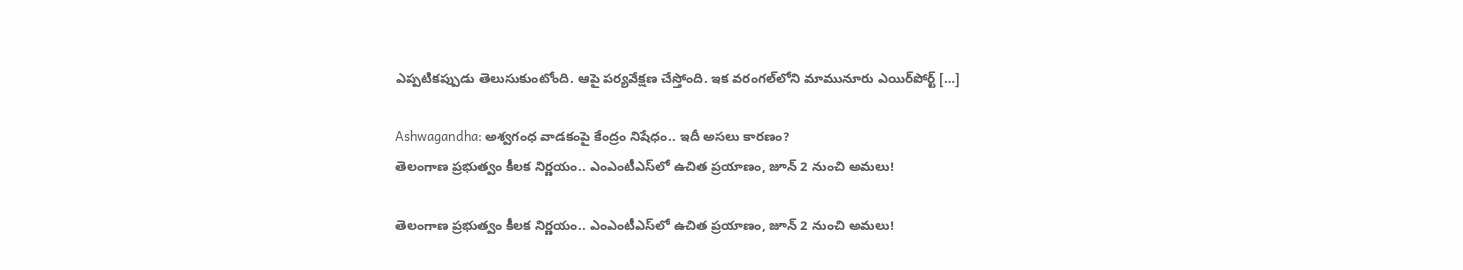ఎప్పటికప్పుడు తెలుసుకుంటోంది. ఆపై పర్యవేక్షణ చేస్తోంది. ఇక వరంగల్‌లోని మామునూరు ఎయిర్‌పోర్ట్‌ […]

Ashwagandha: అశ్వగంధ వాడకంపై కేంద్రం నిషేధం.. ఇదీ అసలు కారణం?
తెలంగాణ ప్రభుత్వం కీలక నిర్ణయం.. ఎంఎంటీఎస్‌లో ఉచిత ప్రయాణం, జూన్ 2 నుంచి అమలు!

తెలంగాణ ప్రభుత్వం కీలక నిర్ణయం.. ఎంఎంటీఎస్‌లో ఉచిత ప్రయాణం, జూన్ 2 నుంచి అమలు!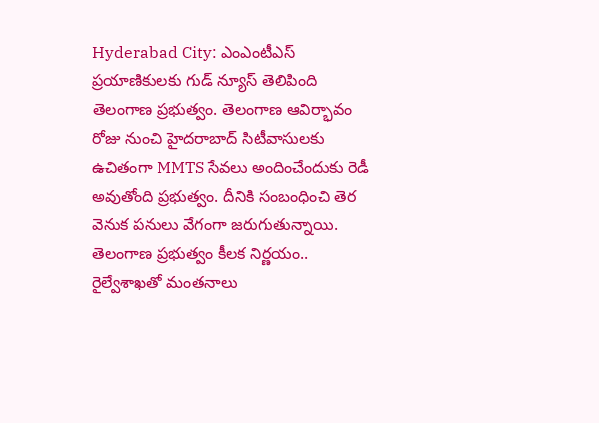Hyderabad City: ఎంఎంటీఎస్ ప్రయాణికులకు గుడ్ న్యూస్ తెలిపింది తెలంగాణ ప్రభుత్వం. తెలంగాణ ఆవిర్భావం రోజు నుంచి హైదరాబాద్ సిటీవాసులకు ఉచితంగా MMTS సేవలు అందించేందుకు రెడీ అవుతోంది ప్రభుత్వం. దీనికి సంబంధించి తెర వెనుక పనులు వేగంగా జరుగుతున్నాయి. తెలంగాణ ప్రభుత్వం కీలక నిర్ణయం.. రైల్వేశాఖతో మంతనాలు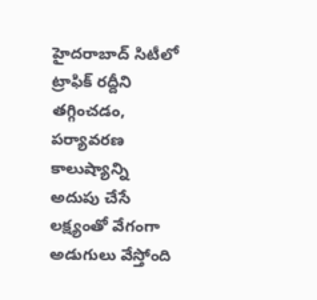హైదరాబాద్ సిటీలో ట్రాఫిక్ రద్దీని తగ్గించడం, పర్యావరణ కాలుష్యాన్ని అదుపు చేసే లక్ష్యంతో వేగంగా అడుగులు వేస్తోంది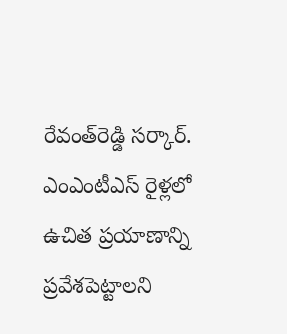రేవంత్‌రెడ్డి సర్కార్. ఎంఎంటీఎస్ రైళ్లలో ఉచిత ప్రయాణాన్ని ప్రవేశపెట్టాలని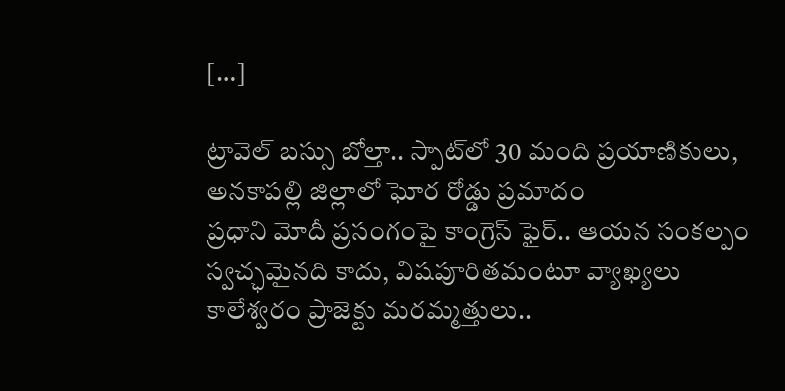[…]

ట్రావెల్ బస్సు బోల్తా.. స్పాట్‌లో 30 మంది ప్రయాణికులు, అనకాపల్లి జిల్లాలో ఘోర రోడ్డు ప్రమాదం
ప్రధాని మోదీ ప్రసంగంపై కాంగ్రెస్ ఫైర్.. ఆయన సంకల్పం స్వచ్ఛమైనది కాదు, విషపూరితమంటూ వ్యాఖ్యలు
కాలేశ్వరం ప్రాజెక్టు మరమ్మత్తులు..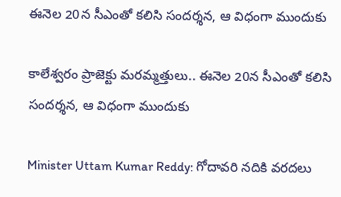ఈనెల 20న సీఎంతో కలిసి సందర్శన, ఆ విధంగా ముందుకు

కాలేశ్వరం ప్రాజెక్టు మరమ్మత్తులు.. ఈనెల 20న సీఎంతో కలిసి సందర్శన, ఆ విధంగా ముందుకు

Minister Uttam Kumar Reddy: గోదావరి నదికి వరదలు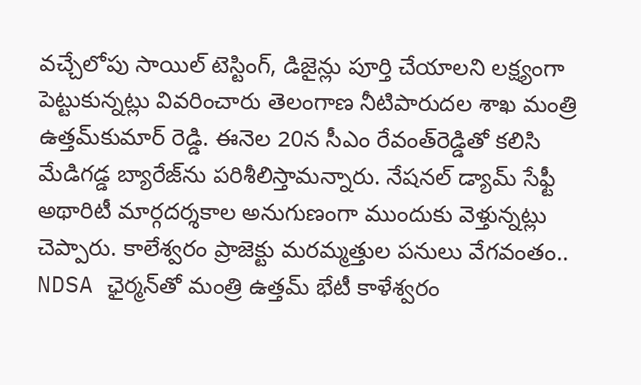వచ్చేలోపు సాయిల్ టెస్టింగ్‌, డిజైన్లు పూర్తి చేయాలని లక్ష్యంగా పెట్టుకున్నట్లు వివరించారు తెలంగాణ నీటిపారుదల శాఖ మంత్రి ఉత్తమ్‌కుమార్ రెడ్డి. ఈనెల 20న సీఎం రేవంత్‌రెడ్డితో కలిసి మేడిగడ్డ బ్యారేజ్‌‌ను పరిశీలిస్తామన్నారు. నేషనల్ డ్యామ్ సేఫ్టీ అథారిటీ మార్గదర్శకాల అనుగుణంగా ముందుకు వెళ్తున్నట్లు చెప్పారు. కాలేశ్వరం ప్రాజెక్టు మరమ్మత్తుల పనులు వేగవంతం.. NDSA ఛైర్మన్‌తో మంత్రి ఉత్తమ్ భేటీ కాళేశ్వరం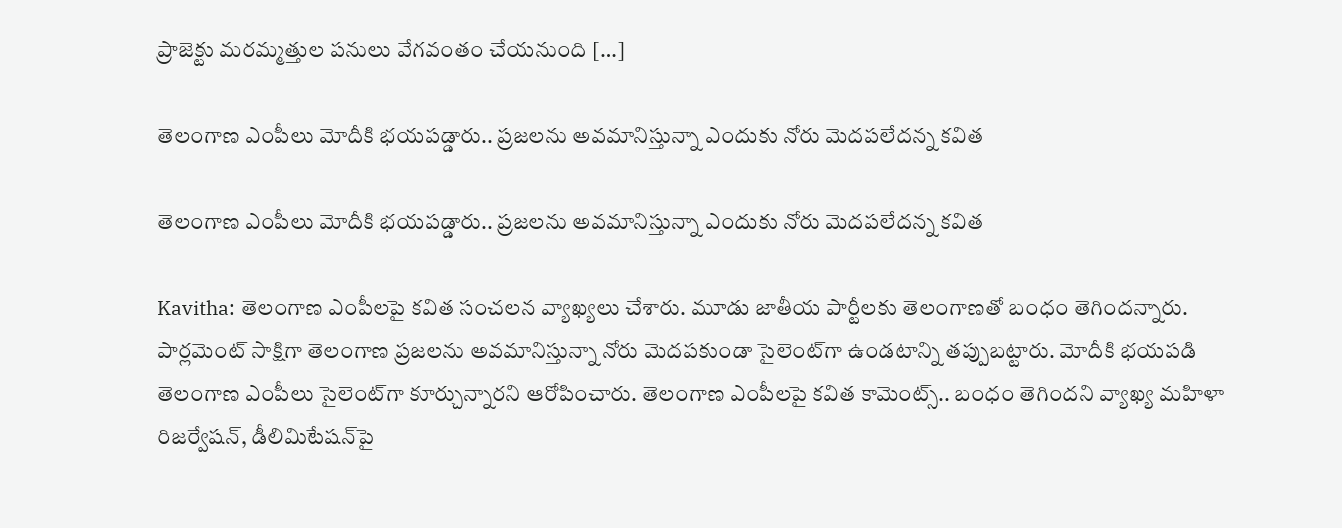ప్రాజెక్టు మరమ్మత్తుల పనులు వేగవంతం చేయనుంది […]

తెలంగాణ ఎంపీలు మోదీకి భయపడ్డారు.. ప్రజలను అవమానిస్తున్నా ఎందుకు నోరు మెదపలేదన్న కవిత

తెలంగాణ ఎంపీలు మోదీకి భయపడ్డారు.. ప్రజలను అవమానిస్తున్నా ఎందుకు నోరు మెదపలేదన్న కవిత

Kavitha: తెలంగాణ ఎంపీలపై కవిత సంచలన వ్యాఖ్యలు చేశారు. మూడు జాతీయ పార్టీలకు తెలంగాణతో బంధం తెగిందన్నారు. పార్లమెంట్ సాక్షిగా తెలంగాణ ప్రజలను అవమానిస్తున్నా నోరు మెదపకుండా సైలెంట్‌గా ఉండటాన్ని తప్పుబట్టారు. మోదీకి భయపడి తెలంగాణ ఎంపీలు సైలెంట్‌గా కూర్చున్నారని ఆరోపించారు. తెలంగాణ ఎంపీలపై కవిత కామెంట్స్.. బంధం తెగిందని వ్యాఖ్య మహిళా రిజర్వేషన్, డీలిమిటేషన్‌పై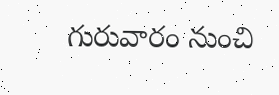గురువారం నుంచి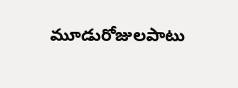మూడురోజులపాటు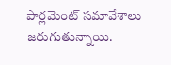పార్లమెంట్ సమావేశాలు జరుగుతున్నాయి.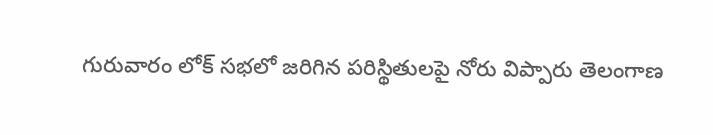గురువారం లోక్ సభలో జరిగిన పరిస్థితులపై నోరు విప్పారు తెలంగాణ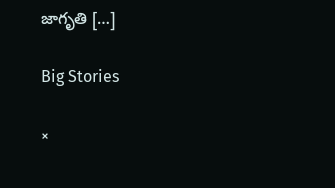జాగృతి […]

Big Stories

×